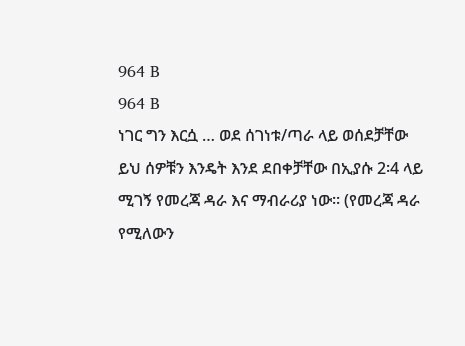964 B
964 B
ነገር ግን እርሷ … ወደ ሰገነቱ/ጣራ ላይ ወሰደቻቸው
ይህ ሰዎቹን እንዴት እንደ ደበቀቻቸው በኢያሱ 2፡4 ላይ ሚገኝ የመረጃ ዳራ እና ማብራሪያ ነው፡፡ (የመረጃ ዳራ የሚለውን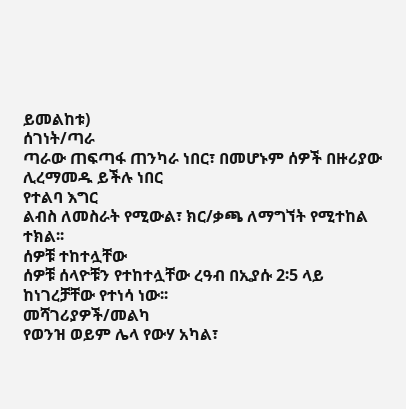ይመልከቱ)
ሰገነት/ጣራ
ጣራው ጠፍጣፋ ጠንካራ ነበር፣ በመሆኑም ሰዎች በዙሪያው ሊረማመዱ ይችሉ ነበር
የተልባ እግር
ልብስ ለመስራት የሚውል፣ ክር/ቃጫ ለማግኘት የሚተከል ተክል፡፡
ሰዎቹ ተከተሏቸው
ሰዎቹ ሰላዮቹን የተከተሏቸው ረዓብ በኢያሱ 2፡5 ላይ ከነገረቻቸው የተነሳ ነው፡፡
መሻገሪያዎች/መልካ
የወንዝ ወይም ሌላ የውሃ አካል፣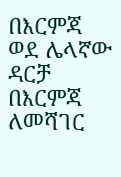በእርምጃ ወደ ሌላኛው ዳርቻ በእርምጃ ለመሻገር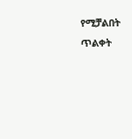የሚቻልበት ጥልቀት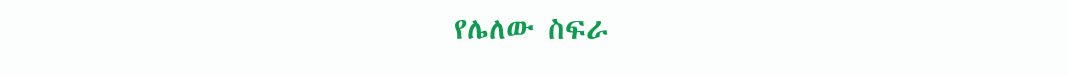የሌለው ስፍራ